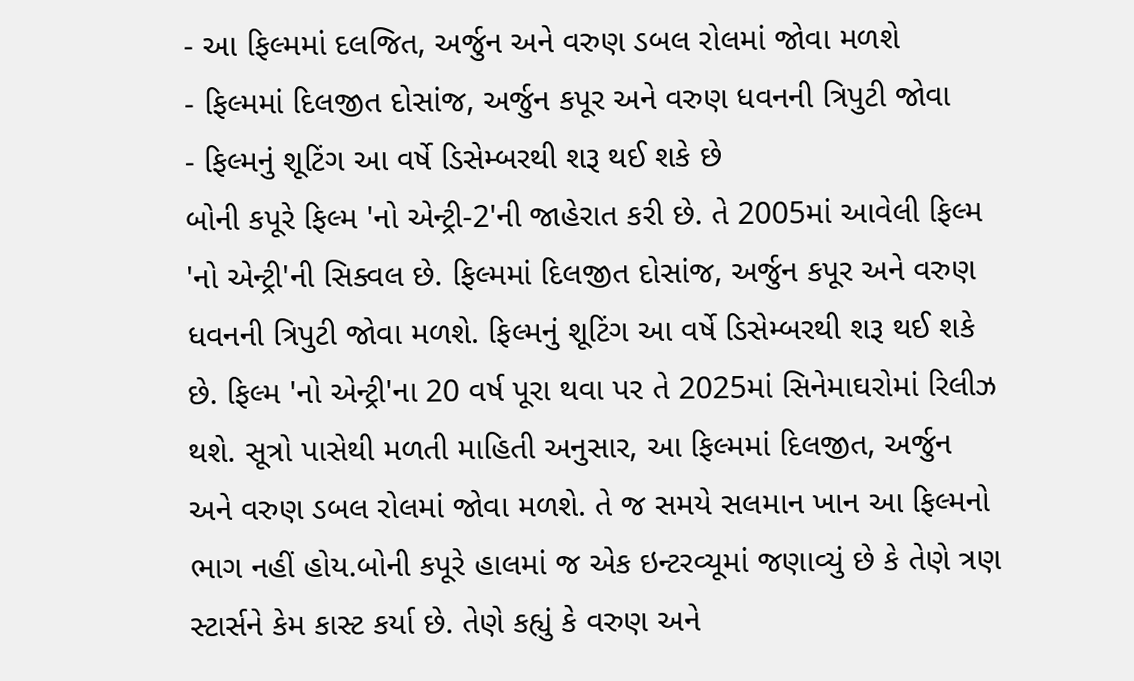- આ ફિલ્મમાં દલજિત, અર્જુન અને વરુણ ડબલ રોલમાં જોવા મળશે
- ફિલ્મમાં દિલજીત દોસાંજ, અર્જુન કપૂર અને વરુણ ધવનની ત્રિપુટી જોવા
- ફિલ્મનું શૂટિંગ આ વર્ષે ડિસેમ્બરથી શરૂ થઈ શકે છે
બોની કપૂરે ફિલ્મ 'નો એન્ટ્રી-2'ની જાહેરાત કરી છે. તે 2005માં આવેલી ફિલ્મ 'નો એન્ટ્રી'ની સિક્વલ છે. ફિલ્મમાં દિલજીત દોસાંજ, અર્જુન કપૂર અને વરુણ ધવનની ત્રિપુટી જોવા મળશે. ફિલ્મનું શૂટિંગ આ વર્ષે ડિસેમ્બરથી શરૂ થઈ શકે છે. ફિલ્મ 'નો એન્ટ્રી'ના 20 વર્ષ પૂરા થવા પર તે 2025માં સિનેમાઘરોમાં રિલીઝ થશે. સૂત્રો પાસેથી મળતી માહિતી અનુસાર, આ ફિલ્મમાં દિલજીત, અર્જુન અને વરુણ ડબલ રોલમાં જોવા મળશે. તે જ સમયે સલમાન ખાન આ ફિલ્મનો ભાગ નહીં હોય.બોની કપૂરે હાલમાં જ એક ઇન્ટરવ્યૂમાં જણાવ્યું છે કે તેણે ત્રણ સ્ટાર્સને કેમ કાસ્ટ કર્યા છે. તેણે કહ્યું કે વરુણ અને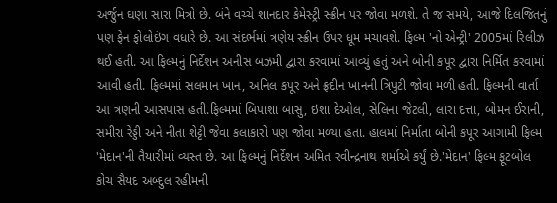અર્જુન ઘણા સારા મિત્રો છે. બંને વચ્ચે શાનદાર કેમેસ્ટ્રી સ્ક્રીન પર જોવા મળશે. તે જ સમયે, આજે દિલજિતનું પણ ફેન ફોલોઇંગ વધારે છે. આ સંદર્ભમાં ત્રણેય સ્ક્રીન ઉપર ધૂમ મચાવશે. ફિલ્મ 'નો એન્ટ્રી' 2005માં રિલીઝ થઈ હતી. આ ફિલ્મનું નિર્દેશન અનીસ બઝમી દ્વારા કરવામાં આવ્યું હતું અને બોની કપૂર દ્વારા નિર્મિત કરવામાં આવી હતી. ફિલ્મમાં સલમાન ખાન, અનિલ કપૂર અને ફ્રદીન ખાનની ત્રિપુટી જોવા મળી હતી. ફિલ્મની વાર્તા આ ત્રણની આસપાસ હતી.ફિલ્મમાં બિપાશા બાસુ, ઇશા દેઓલ, સેલિના જેટલી, લારા દત્તા, બોમન ઈરાની, સમીરા રેડ્ડી અને નીતા શેટ્ટી જેવા કલાકારો પણ જોવા મળ્યા હતા. હાલમાં નિર્માતા બોની કપૂર આગામી ફિલ્મ 'મેદાન'ની તૈયારીમાં વ્યસ્ત છે. આ ફિલ્મનું નિર્દેશન અમિત રવીન્દ્રનાથ શર્માએ કર્યું છે.'મેદાન' ફિલ્મ ફૂટબોલ કોચ સૈયદ અબ્દુલ રહીમની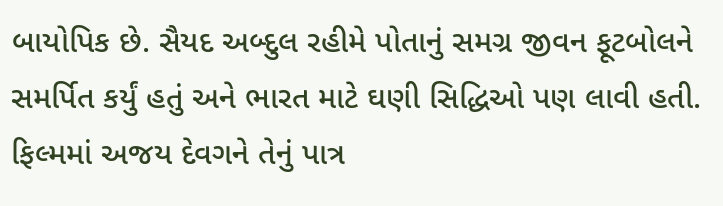બાયોપિક છે. સૈયદ અબ્દુલ રહીમે પોતાનું સમગ્ર જીવન ફૂટબોલને સમર્પિત કર્યું હતું અને ભારત માટે ઘણી સિદ્ધિઓ પણ લાવી હતી. ફિલ્મમાં અજય દેવગને તેનું પાત્ર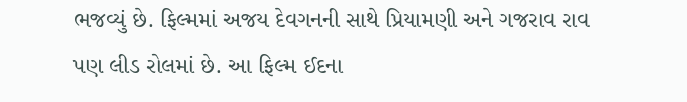ભજવ્યું છે. ફિલ્મમાં અજય દેવગનની સાથે પ્રિયામણી અને ગજરાવ રાવ પણ લીડ રોલમાં છે. આ ફિલ્મ ઈદના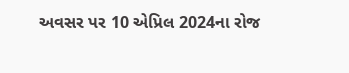અવસર પર 10 એપ્રિલ 2024ના રોજ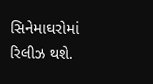સિનેમાઘરોમાં રિલીઝ થશે.